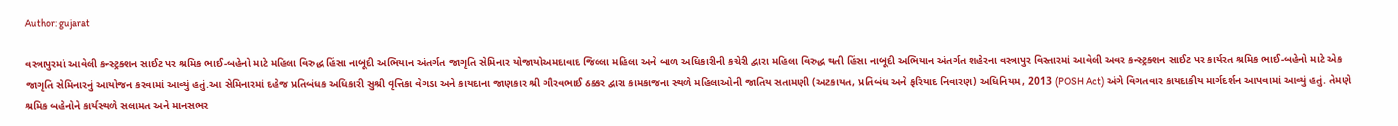Author: gujarat

વસ્ત્રાપુરમાં આવેલી કન્સ્ટ્રક્શન સાઈટ પર શ્રમિક ભાઈ-બહેનો માટે મહિલા વિરુદ્ધ હિંસા નાબૂદી અભિયાન અંતર્ગત જાગૃતિ સેમિનાર યોજાયોઅમદાવાદ જિલ્લા મહિલા અને બાળ અધિકારીની કચેરી દ્વારા મહિલા વિરુદ્ધ થતી હિંસા નાબૂદી અભિયાન અંતર્ગત શહેરના વસ્ત્રાપુર વિસ્તારમાં આવેલી અવર કન્સ્ટ્રક્શન સાઈટ પર કાર્યરત શ્રમિક ભાઈ-બહેનો માટે એક જાગૃતિ સેમિનારનું આયોજન કરવામાં આવ્યું હતું.આ સેમિનારમાં દહેજ પ્રતિબંધક અધિકારી સુશ્રી વૃત્તિકા વેગડા અને કાયદાના જાણકાર શ્રી ગૌરવભાઈ ઠક્કર દ્વારા કામકાજના સ્થળે મહિલાઓની જાતિય સતામણી (અટકાયત, પ્રતિબંધ અને ફરિયાદ નિવારણ) અધિનિયમ, 2013 (POSH Act) અંગે વિગતવાર કાયદાકીય માર્ગદર્શન આપવામાં આવ્યું હતું. તેમણે શ્રમિક બહેનોને કાર્યસ્થળે સલામત અને માનસભર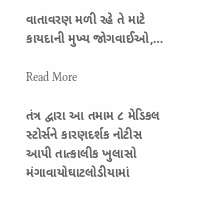વાતાવરણ મળી રહે તે માટે કાયદાની મુખ્ય જોગવાઈઓ,…

Read More

તંત્ર દ્વારા આ તમામ ૮ મેડિકલ સ્ટોર્સને કારણદર્શક નોટીસ આપી તાત્કાલીક ખુલાસો મંગાવાયોઘાટલોડીયામાં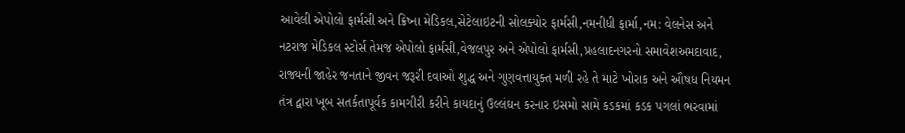આવેલી એપોલો ફાર્મસી અને ક્રિષ્ના મેડિકલ,સેટેલાઇટની સોલક્યોર ફાર્મસી,નમનીધી ફાર્મા,નમ: વેલનેસ અને નટરાજ મેડિકલ સ્ટોર્સ તેમજ એપોલો ફાર્મસી,વેજલપુર અને એપોલો ફાર્મસી,પ્રહલાદનગરનો સમાવેશઅમદાવાદ, રાજ્યની જાહેર જનતાને જીવન જરૂરી દવાઓ શુદ્ધ અને ગુણવત્તાયુક્ત મળી રહે તે માટે ખોરાક અને ઔષધ નિયમન તંત્ર દ્વારા ખૂબ સતર્કતાપૂર્વક કામગીરી કરીને કાયદાનું ઉલ્લંઘન કરનાર ઇસમો સામે કડકમાં કડક પગલાં ભરવામાં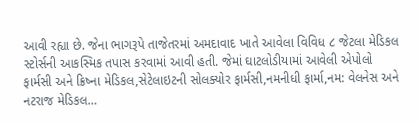આવી રહ્યા છે. જેના ભાગરૂપે તાજેતરમાં અમદાવાદ ખાતે આવેલા વિવિધ ૮ જેટલા મેડિકલ સ્ટોર્સની આકસ્મિક તપાસ કરવામાં આવી હતી. જેમાં ઘાટલોડીયામાં આવેલી એપોલો ફાર્મસી અને ક્રિષ્ના મેડિકલ,સેટેલાઇટની સોલક્યોર ફાર્મસી,નમનીધી ફાર્મા,નમ: વેલનેસ અને નટરાજ મેડિકલ…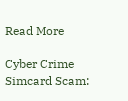Read More

Cyber Crime Simcard Scam: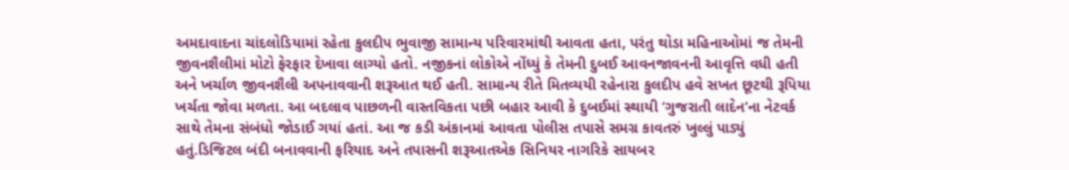અમદાવાદના ચાંદલોડિયામાં રહેતા કુલદીપ ભુવાજી સામાન્ય પરિવારમાંથી આવતા હતા, પરંતુ થોડા મહિનાઓમાં જ તેમની જીવનશૈલીમાં મોટો ફેરફાર દેખાવા લાગ્યો હતો. નજીકનાં લોકોએ નોંધ્યું કે તેમની દુબઈ આવનજાવનની આવૃત્તિ વધી હતી અને ખર્ચાળ જીવનશૈલી અપનાવવાની શરૂઆત થઈ હતી. સામાન્ય રીતે મિતવ્યયી રહેનારા કુલદીપ હવે સખત છૂટથી રૂપિયા ખર્ચતા જોવા મળતા. આ બદલાવ પાછળની વાસ્તવિકતા પછી બહાર આવી કે દુબઈમાં સ્થાયી ‘ગુજરાતી લાદેન’ના નેટવર્ક સાથે તેમના સંબંધો જોડાઈ ગયાં હતાં. આ જ કડી અંકાનમાં આવતા પોલીસ તપાસે સમગ્ર કાવતરું ખુલ્લું પાડ્યું હતું.ડિજિટલ બંદી બનાવવાની ફરિયાદ અને તપાસની શરૂઆતએક સિનિયર નાગરિકે સાયબર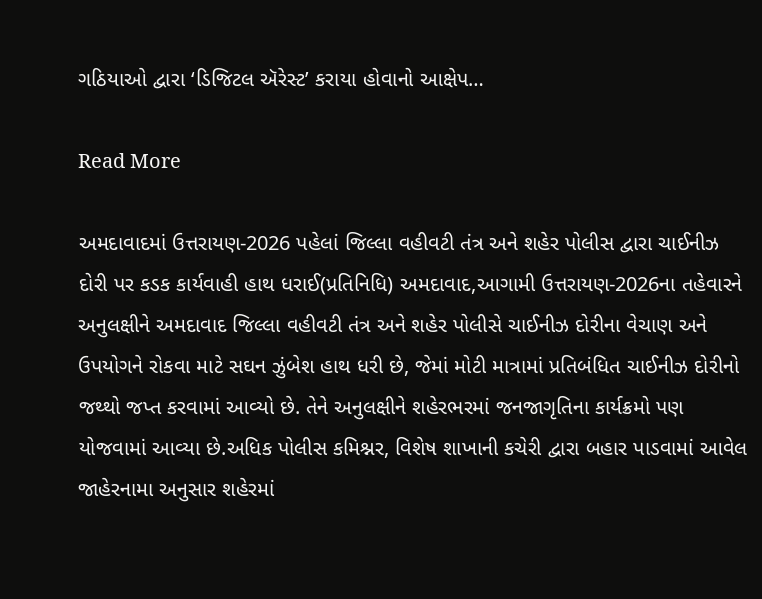ગઠિયાઓ દ્વારા ‘ડિજિટલ ઍરેસ્ટ’ કરાયા હોવાનો આક્ષેપ…

Read More

અમદાવાદમાં ઉત્તરાયણ-2026 પહેલાં જિલ્લા વહીવટી તંત્ર અને શહેર પોલીસ દ્વારા ચાઈનીઝ દોરી પર કડક કાર્યવાહી હાથ ધરાઈ(પ્રતિનિધિ) અમદાવાદ,આગામી ઉત્તરાયણ-2026ના તહેવારને અનુલક્ષીને અમદાવાદ જિલ્લા વહીવટી તંત્ર અને શહેર પોલીસે ચાઈનીઝ દોરીના વેચાણ અને ઉપયોગને રોકવા માટે સઘન ઝુંબેશ હાથ ધરી છે, જેમાં મોટી માત્રામાં પ્રતિબંધિત ચાઈનીઝ દોરીનો જથ્થો જપ્ત કરવામાં આવ્યો છે. તેને અનુલક્ષીને શહેરભરમાં જનજાગૃતિના કાર્યક્રમો પણ યોજવામાં આવ્યા છે.અધિક પોલીસ કમિશ્નર, વિશેષ શાખાની કચેરી દ્વારા બહાર પાડવામાં આવેલ જાહેરનામા અનુસાર શહેરમાં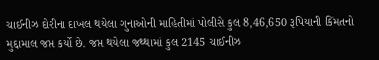ચાઈનીઝ દોરીના દાખલ થયેલા ગુનાઓની માહિતીમાં પોલીસે કુલ 8,46,650 રૂપિયાની કિંમતનો મુદ્દામાલ જપ્ત કર્યો છે. જપ્ત થયેલા જથ્થામાં કુલ 2145 ચાઈનીઝ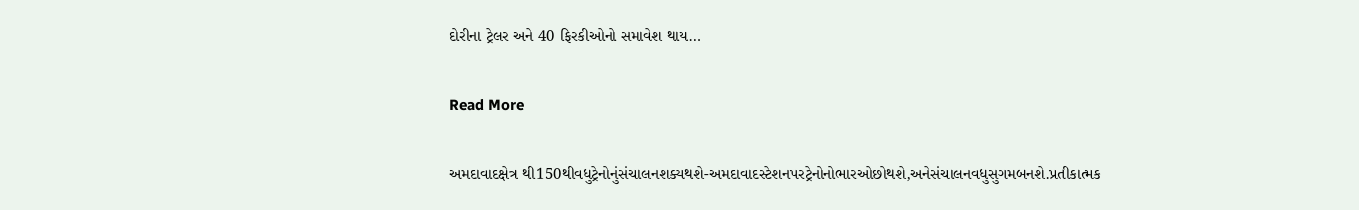દોરીના ટ્રેલર અને 40 ફિરકીઓનો સમાવેશ થાય…

Read More

અમદાવાદક્ષેત્ર થી150થીવધુટ્રેનોનુંસંચાલનશક્યથશે-અમદાવાદસ્ટેશનપરટ્રેનોનોભારઓછોથશે,અનેસંચાલનવધુસુગમબનશે.પ્રતીકાત્મક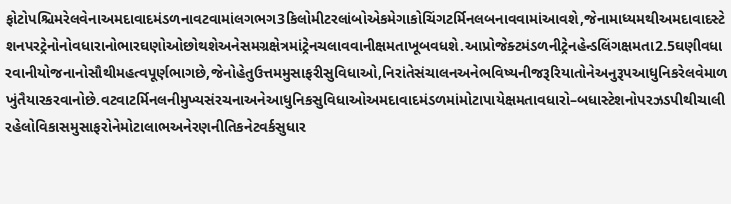ફોટોપશ્ચિમરેલવેનાઅમદાવાદમંડળનાવટવામાંલગભગ3કિલોમીટરલાંબોએકમેગાકોચિંગટર્મિનલબનાવવામાંઆવશે,જેનામાધ્યમથીઅમદાવાદસ્ટેશનપરટ્રેનોનોવધારાનોભારઘણોઓછોથશેઅનેસમગ્રક્ષેત્રમાંટ્રેનચલાવવાનીક્ષમતાખૂબવધશે.આપ્રોજેક્ટમંડળનીટ્રેનહેન્ડલિંગક્ષમતા2.5ઘણીવધારવાનીયોજનાનોસૌથીમહત્વપૂર્ણભાગછે,જેનોહેતુઉત્તમમુસાફરીસુવિધાઓ,નિરાંતેસંચાલનઅનેભવિષ્યનીજરૂરિયાતોનેઅનુરૂપઆધુનિકરેલવેમાળખુંતૈયારકરવાનોછે.વટવાટર્મિનલનીમુખ્યસંરચનાઅનેઆધુનિકસુવિધાઓઅમદાવાદમંડળમાંમોટાપાયેક્ષમતાવધારો–બધાસ્ટેશનોપરઝડપીથીચાલીરહેલોવિકાસમુસાફરોનેમોટાલાભઅનેરણનીતિકનેટવર્કસુધાર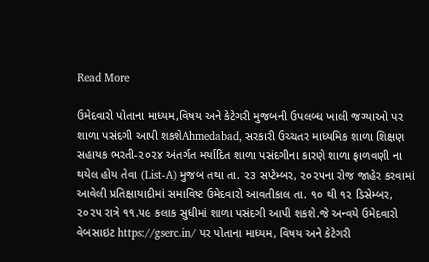Read More

ઉમેદવારો પોતાના માધ્યમ,વિષય અને કેટેગરી મુજબની ઉપલબ્ધ ખાલી જગ્યાઓ પર શાળા પસંદગી આપી શકશેAhmedabad, સરકારી ઉચ્ચતર માધ્યમિક શાળા શિક્ષણ સહાયક ભરતી-૨૦૨૪ અંતર્ગત મર્યાદિત શાળા પસંદગીના કારણે શાળા ફાળવણી ના થયેલ હોય તેવા (List-A) મુજબ તથા તા. ૨૩ સપ્ટેમ્બર, ૨૦૨૫ના રોજ જાહેર કરવામાં આવેલી પ્રતિક્ષાયાદીમાં સમાવિષ્ટ ઉમેદવારો આવતીકાલ તા. ૧૦ થી ૧૨ ડિસેમ્બર, ૨૦૨૫ રાત્રે ૧૧.૫૯ કલાક સુધીમાં શાળા પસંદગી આપી શકશે.જે અન્વયે ઉમેદવારો વેબસાઇટ https://gserc.in/ પર પોતાના માધ્યમ, વિષય અને કેટેગરી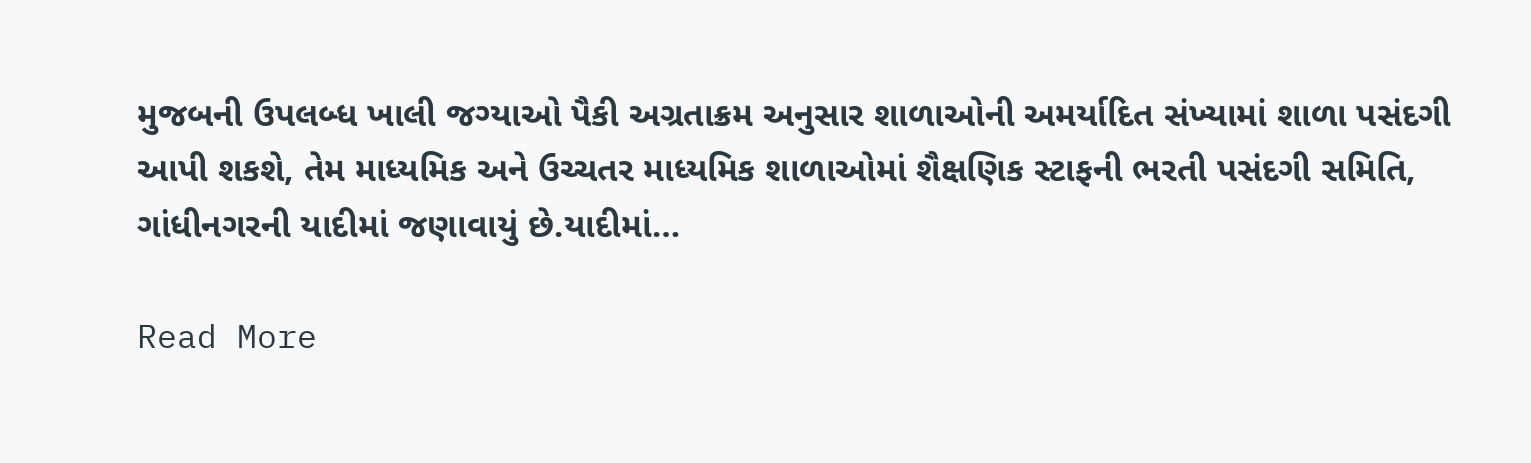મુજબની ઉપલબ્ધ ખાલી જગ્યાઓ પૈકી અગ્રતાક્રમ અનુસાર શાળાઓની અમર્યાદિત સંખ્યામાં શાળા પસંદગી આપી શકશે, તેમ માધ્યમિક અને ઉચ્ચતર માધ્યમિક શાળાઓમાં શૈક્ષણિક સ્ટાફની ભરતી પસંદગી સમિતિ, ગાંધીનગરની યાદીમાં જણાવાયું છે.યાદીમાં…

Read More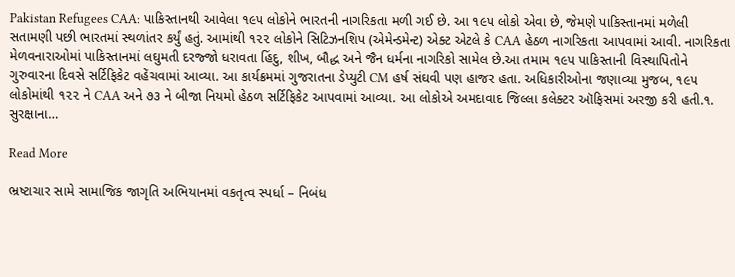Pakistan Refugees CAA: પાકિસ્તાનથી આવેલા ૧૯૫ લોકોને ભારતની નાગરિકતા મળી ગઈ છે. આ ૧૯૫ લોકો એવા છે, જેમણે પાકિસ્તાનમાં મળેલી સતામણી પછી ભારતમાં સ્થળાંતર કર્યું હતું. આમાંથી ૧૨૨ લોકોને સિટિઝનશિપ (એમેન્ડમેન્ટ) એક્ટ એટલે કે CAA હેઠળ નાગરિકતા આપવામાં આવી. નાગરિકતા મેળવનારાઓમાં પાકિસ્તાનમાં લઘુમતી દરજ્જો ધરાવતા હિંદુ, શીખ, બૌદ્ધ અને જૈન ધર્મના નાગરિકો સામેલ છે.આ તમામ ૧૯૫ પાકિસ્તાની વિસ્થાપિતોને ગુરુવારના દિવસે સર્ટિફિકેટ વહેંચવામાં આવ્યા. આ કાર્યક્રમમાં ગુજરાતના ડેપ્યુટી CM હર્ષ સંઘવી પણ હાજર હતા. અધિકારીઓના જણાવ્યા મુજબ, ૧૯૫ લોકોમાંથી ૧૨૨ ને CAA અને ૭૩ ને બીજા નિયમો હેઠળ સર્ટિફિકેટ આપવામાં આવ્યા. આ લોકોએ અમદાવાદ જિલ્લા કલેક્ટર ઑફિસમાં અરજી કરી હતી.૧. સુરક્ષાના…

Read More

ભ્રષ્ટાચાર સામે સામાજિક જાગૃતિ અભિયાનમાં વકતૃત્વ સ્પર્ધા – નિબંધ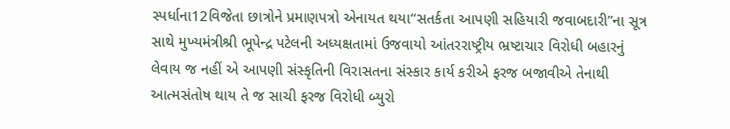સ્પર્ધાના12વિજેતા છાત્રોને પ્રમાણપત્રો એનાયત થયા“સતર્કતા આપણી સહિયારી જવાબદારી”ના સૂત્ર સાથે મુખ્યમંત્રીશ્રી ભૂપેન્દ્ર પટેલની અધ્યક્ષતામાં ઉજવાયો આંતરરાષ્ટ્રીય ભ્રષ્ટાચાર વિરોધી બહારનું લેવાય જ નહીં એ આપણી સંસ્કૃતિની વિરાસતના સંસ્કાર કાર્ય કરીએ ફરજ બજાવીએ તેનાથી આત્મસંતોષ થાય તે જ સાચી ફરજ વિરોધી બ્યુરો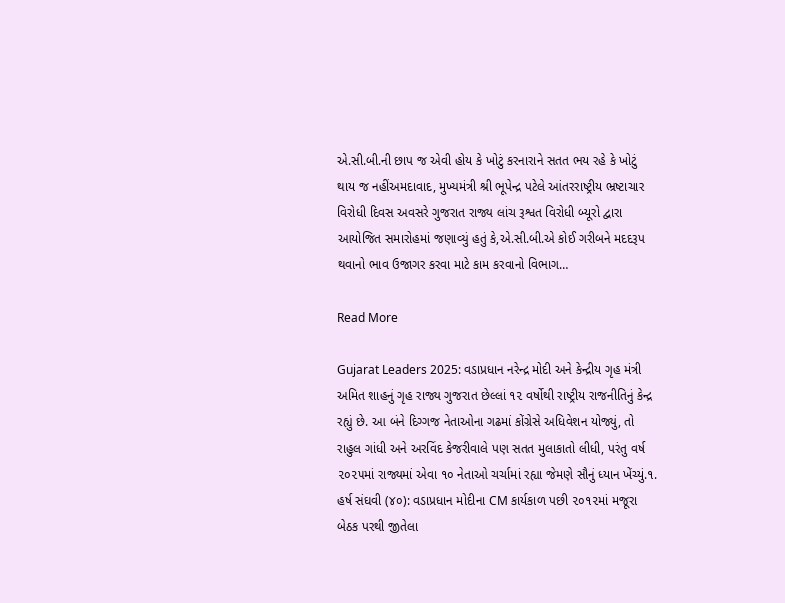એ.સી.બી.ની છાપ જ એવી હોય કે ખોટું કરનારાને સતત ભય રહે કે ખોટું થાય જ નહીંઅમદાવાદ, મુખ્યમંત્રી શ્રી ભૂપેન્દ્ર પટેલે આંતરરાષ્ટ્રીય ભ્રષ્ટાચાર વિરોધી દિવસ અવસરે ગુજરાત રાજ્ય લાંચ રૂશ્વત વિરોધી બ્યૂરો દ્વારા આયોજિત સમારોહમાં જણાવ્યું હતું કે,એ.સી.બી.એ કોઈ ગરીબને મદદરૂપ થવાનો ભાવ ઉજાગર કરવા માટે કામ કરવાનો વિભાગ…

Read More

Gujarat Leaders 2025: વડાપ્રધાન નરેન્દ્ર મોદી અને કેન્દ્રીય ગૃહ મંત્રી અમિત શાહનું ગૃહ રાજ્ય ગુજરાત છેલ્લાં ૧૨ વર્ષોથી રાષ્ટ્રીય રાજનીતિનું કેન્દ્ર રહ્યું છે. આ બંને દિગ્ગજ નેતાઓના ગઢમાં કોંગ્રેસે અધિવેશન યોજ્યું, તો રાહુલ ગાંધી અને અરવિંદ કેજરીવાલે પણ સતત મુલાકાતો લીધી, પરંતુ વર્ષ ૨૦૨૫માં રાજ્યમાં એવા ૧૦ નેતાઓ ચર્ચામાં રહ્યા જેમણે સૌનું ધ્યાન ખેંચ્યું.૧. હર્ષ સંઘવી (૪૦): વડાપ્રધાન મોદીના CM કાર્યકાળ પછી ૨૦૧૨માં મજૂરા બેઠક પરથી જીતેલા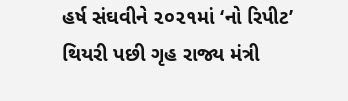હર્ષ સંઘવીને ૨૦૨૧માં ‘નો રિપીટ’ થિયરી પછી ગૃહ રાજ્ય મંત્રી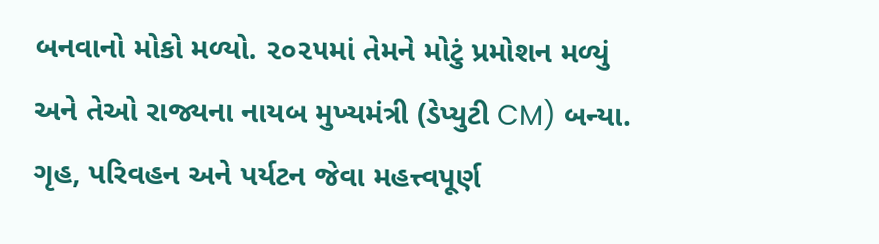બનવાનો મોકો મળ્યો. ૨૦૨૫માં તેમને મોટું પ્રમોશન મળ્યું અને તેઓ રાજ્યના નાયબ મુખ્યમંત્રી (ડેપ્યુટી CM) બન્યા. ગૃહ, પરિવહન અને પર્યટન જેવા મહત્ત્વપૂર્ણ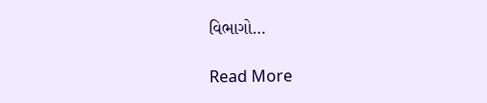વિભાગો…

Read More